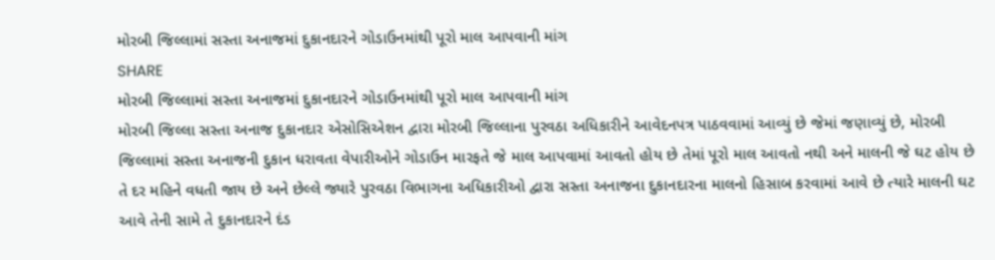મોરબી જિલ્લામાં સસ્તા અનાજમાં દુકાનદારને ગોડાઉનમાંથી પૂરો માલ આપવાની માંગ
SHARE
મોરબી જિલ્લામાં સસ્તા અનાજમાં દુકાનદારને ગોડાઉનમાંથી પૂરો માલ આપવાની માંગ
મોરબી જિલ્લા સસ્તા અનાજ દુકાનદાર એસોસિએશન દ્વારા મોરબી જિલ્લાના પુરવઠા અધિકારીને આવેદનપત્ર પાઠવવામાં આવ્યું છે જેમાં જણાવ્યું છે, મોરબી જિલ્લામાં સસ્તા અનાજની દુકાન ધરાવતા વેપારીઓને ગોડાઉન મારફતે જે માલ આપવામાં આવતો હોય છે તેમાં પૂરો માલ આવતો નથી અને માલની જે ઘટ હોય છે તે દર મહિને વધતી જાય છે અને છેલ્લે જ્યારે પુરવઠા વિભાગના અધિકારીઓ દ્વારા સસ્તા અનાજના દુકાનદારના માલનો હિસાબ કરવામાં આવે છે ત્યારે માલની ઘટ આવે તેની સામે તે દુકાનદારને દંડ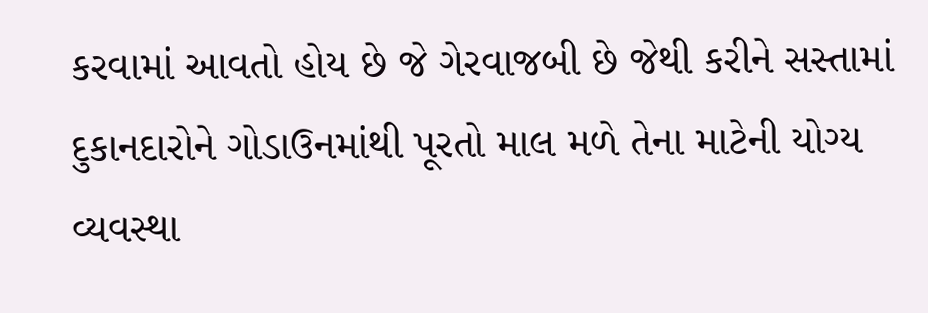કરવામાં આવતો હોય છે જે ગેરવાજબી છે જેથી કરીને સસ્તામાં દુકાનદારોને ગોડાઉનમાંથી પૂરતો માલ મળે તેના માટેની યોગ્ય વ્યવસ્થા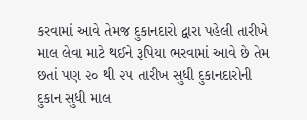કરવામાં આવે તેમજ દુકાનદારો દ્વારા પહેલી તારીખે માલ લેવા માટે થઈને રૂપિયા ભરવામાં આવે છે તેમ છતાં પણ ૨૦ થી ૨૫ તારીખ સુધી દુકાનદારોની દુકાન સુધી માલ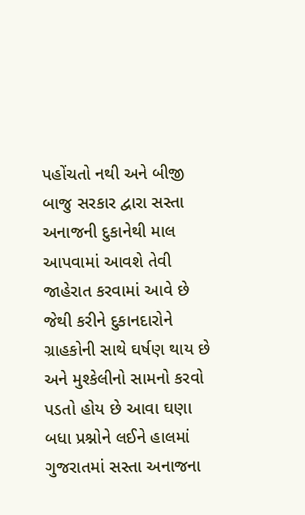પહોંચતો નથી અને બીજી બાજુ સરકાર દ્વારા સસ્તા અનાજની દુકાનેથી માલ આપવામાં આવશે તેવી જાહેરાત કરવામાં આવે છે જેથી કરીને દુકાનદારોને ગ્રાહકોની સાથે ઘર્ષણ થાય છે અને મુશ્કેલીનો સામનો કરવો પડતો હોય છે આવા ઘણા બધા પ્રશ્નોને લઈને હાલમાં ગુજરાતમાં સસ્તા અનાજના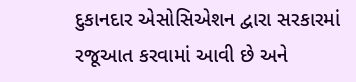દુકાનદાર એસોસિએશન દ્વારા સરકારમાં રજૂઆત કરવામાં આવી છે અને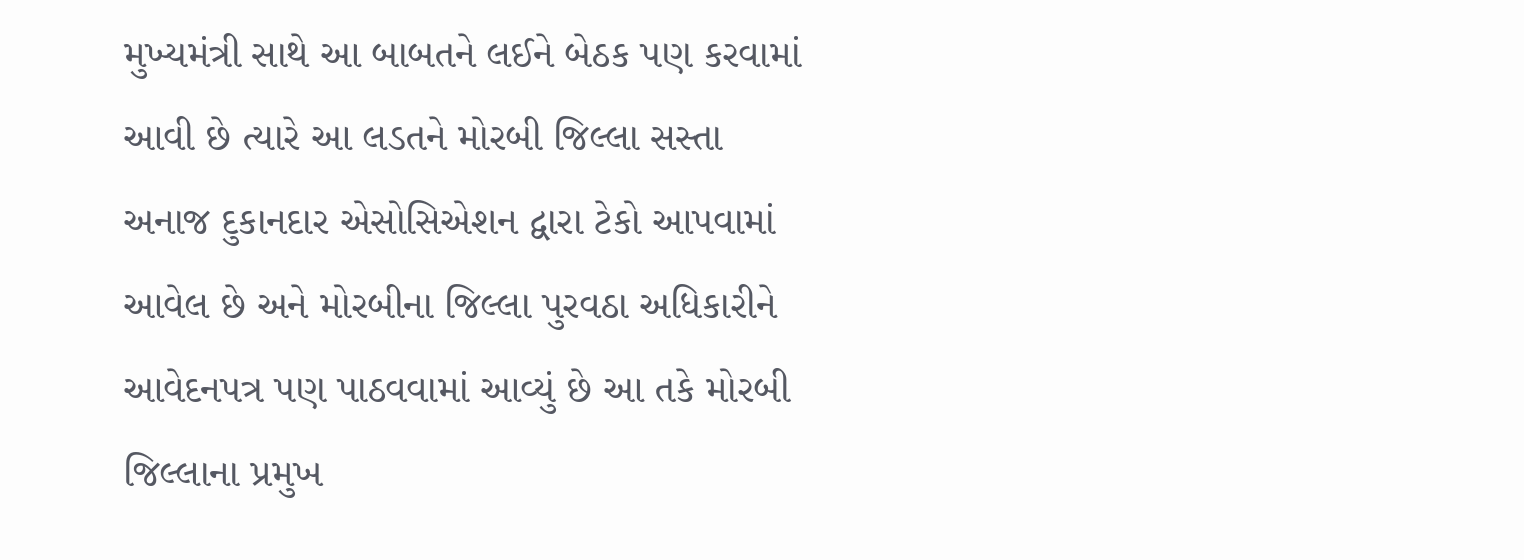મુખ્યમંત્રી સાથે આ બાબતને લઈને બેઠક પણ કરવામાં આવી છે ત્યારે આ લડતને મોરબી જિલ્લા સસ્તા અનાજ દુકાનદાર એસોસિએશન દ્વારા ટેકો આપવામાં આવેલ છે અને મોરબીના જિલ્લા પુરવઠા અધિકારીને આવેદનપત્ર પણ પાઠવવામાં આવ્યું છે આ તકે મોરબી જિલ્લાના પ્રમુખ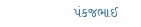પંકજભાઈ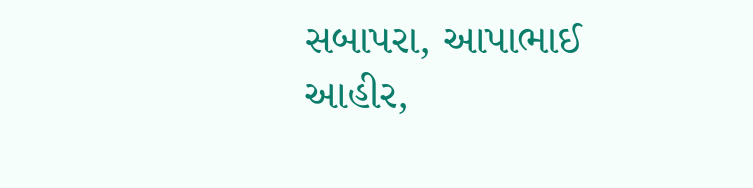સબાપરા, આપાભાઈ આહીર,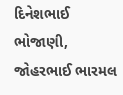દિનેશભાઈ ભોજાણી, જોહરભાઈ ભારમલ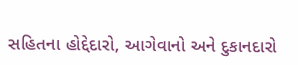સહિતના હોદ્દેદારો, આગેવાનો અને દુકાનદારો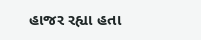હાજર રહ્યા હતા